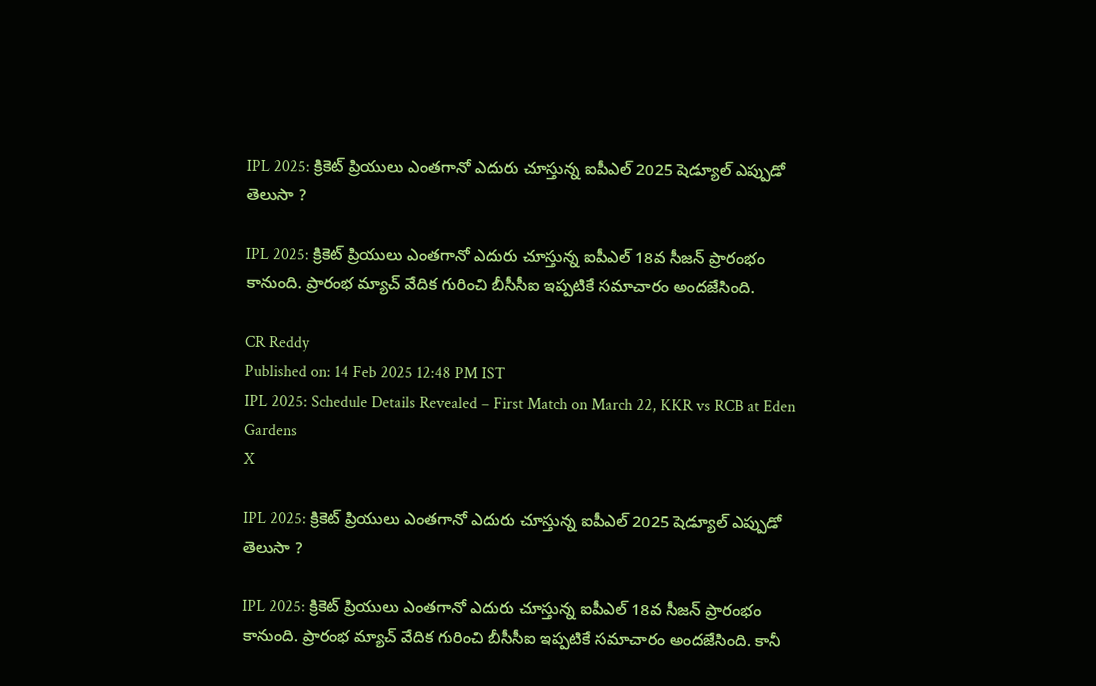IPL 2025: క్రికెట్ ప్రియులు ఎంతగానో ఎదురు చూస్తున్న ఐపీఎల్ 2025 షెడ్యూల్ ఎప్పుడో తెలుసా ?

IPL 2025: క్రికెట్ ప్రియులు ఎంతగానో ఎదురు చూస్తున్న ఐపీఎల్ 18వ సీజన్ ప్రారంభం కానుంది. ప్రారంభ మ్యాచ్ వేదిక గురించి బీసీసీఐ ఇప్పటికే సమాచారం అందజేసింది.

CR Reddy
Published on: 14 Feb 2025 12:48 PM IST
IPL 2025: Schedule Details Revealed – First Match on March 22, KKR vs RCB at Eden Gardens
X

IPL 2025: క్రికెట్ ప్రియులు ఎంతగానో ఎదురు చూస్తున్న ఐపీఎల్ 2025 షెడ్యూల్ ఎప్పుడో తెలుసా ?

IPL 2025: క్రికెట్ ప్రియులు ఎంతగానో ఎదురు చూస్తున్న ఐపీఎల్ 18వ సీజన్ ప్రారంభం కానుంది. ప్రారంభ మ్యాచ్ వేదిక గురించి బీసీసీఐ ఇప్పటికే సమాచారం అందజేసింది. కానీ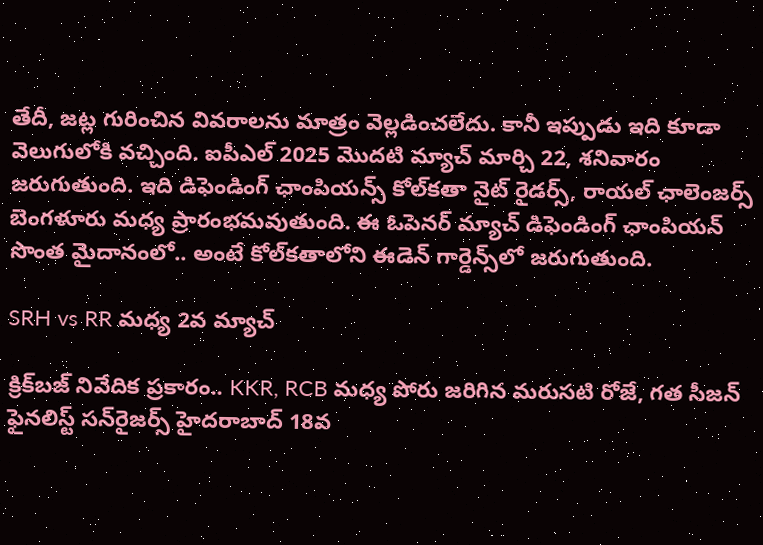తేదీ, జట్ల గురించిన వివరాలను మాత్రం వెల్లడించలేదు. కానీ ఇప్పుడు ఇది కూడా వెలుగులోకి వచ్చింది. ఐపీఎల్ 2025 మొదటి మ్యాచ్ మార్చి 22, శనివారం జరుగుతుంది. ఇది డిఫెండింగ్ ఛాంపియన్స్ కోల్‌కతా నైట్ రైడర్స్, రాయల్ ఛాలెంజర్స్ బెంగళూరు మధ్య ప్రారంభమవుతుంది. ఈ ఓపెనర్ మ్యాచ్ డిఫెండింగ్ ఛాంపియన్ సొంత మైదానంలో.. అంటే కోల్‌కతాలోని ఈడెన్ గార్డెన్స్‌లో జరుగుతుంది.

SRH vs RR మధ్య 2వ మ్యాచ్

క్రిక్‌బజ్ నివేదిక ప్రకారం.. KKR, RCB మధ్య పోరు జరిగిన మరుసటి రోజే, గత సీజన్ ఫైనలిస్ట్ సన్‌రైజర్స్ హైదరాబాద్ 18వ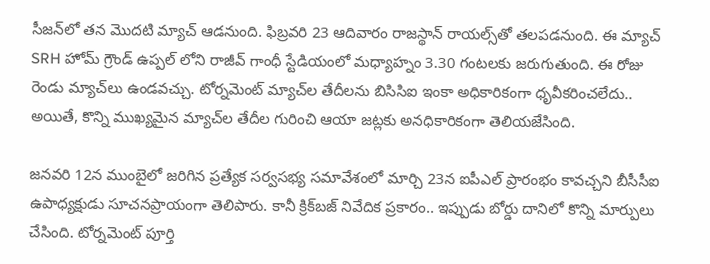సీజన్‌లో తన మొదటి మ్యాచ్ ఆడనుంది. ఫిబ్రవరి 23 ఆదివారం రాజస్థాన్ రాయల్స్‌తో తలపడనుంది. ఈ మ్యాచ్ SRH హోమ్ గ్రౌండ్ ఉప్పల్ లోని రాజీవ్ గాంధీ స్టేడియంలో మధ్యాహ్నం 3.30 గంటలకు జరుగుతుంది. ఈ రోజు రెండు మ్యాచ్‌లు ఉండవచ్చు. టోర్నమెంట్ మ్యాచ్‌ల తేదీలను బిసిసిఐ ఇంకా అధికారికంగా ధృవీకరించలేదు.. అయితే, కొన్ని ముఖ్యమైన మ్యాచ్‌ల తేదీల గురించి ఆయా జట్లకు అనధికారికంగా తెలియజేసింది.

జనవరి 12న ముంబైలో జరిగిన ప్రత్యేక సర్వసభ్య సమావేశంలో మార్చి 23న ఐపీఎల్ ప్రారంభం కావచ్చని బీసీసీఐ ఉపాధ్యక్షుడు సూచనప్రాయంగా తెలిపారు. కానీ క్రిక్‌బజ్ నివేదిక ప్రకారం.. ఇప్పుడు బోర్డు దానిలో కొన్ని మార్పులు చేసింది. టోర్నమెంట్ పూర్తి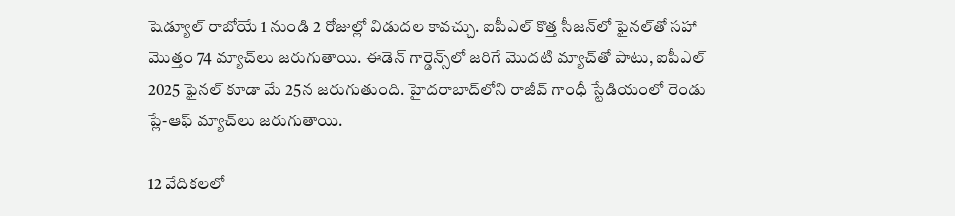షెడ్యూల్ రాబోయే 1 నుండి 2 రోజుల్లో విడుదల కావచ్చు. ఐపీఎల్ కొత్త సీజన్‌లో ఫైనల్‌తో సహా మొత్తం 74 మ్యాచ్‌లు జరుగుతాయి. ఈడెన్ గార్డెన్స్‌లో జరిగే మొదటి మ్యాచ్‌తో పాటు, ఐపీఎల్ 2025 ఫైనల్ కూడా మే 25న జరుగుతుంది. హైదరాబాద్‌లోని రాజీవ్ గాంధీ స్టేడియంలో రెండు ప్లే-ఆఫ్ మ్యాచ్‌లు జరుగుతాయి.

12 వేదికలలో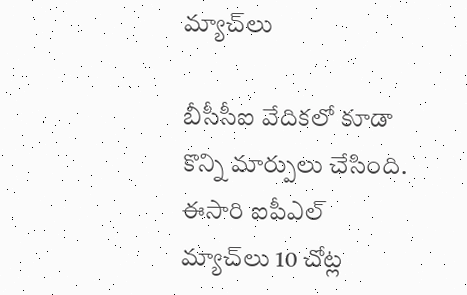మ్యాచ్‌లు

బీసీసీఐ వేదికలో కూడా కొన్ని మార్పులు చేసింది. ఈసారి ఐపీఎల్ మ్యాచ్‌లు 10 చోట్ల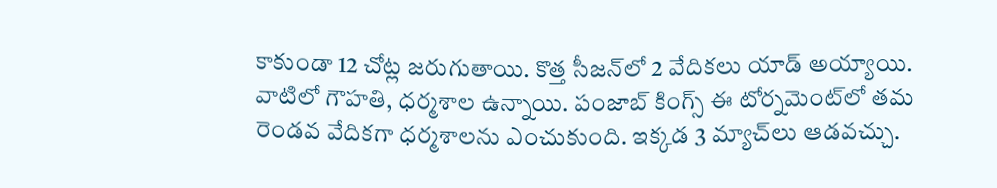కాకుండా 12 చోట్ల జరుగుతాయి. కొత్త సీజన్‌లో 2 వేదికలు యాడ్ అయ్యాయి. వాటిలో గౌహతి, ధర్మశాల ఉన్నాయి. పంజాబ్ కింగ్స్ ఈ టోర్నమెంట్‌లో తమ రెండవ వేదికగా ధర్మశాలను ఎంచుకుంది. ఇక్కడ 3 మ్యాచ్‌లు ఆడవచ్చు.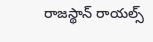రాజస్థాన్ రాయల్స్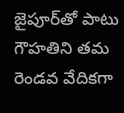జైపూర్‌తో పాటు గౌహతిని తమ రెండవ వేదికగా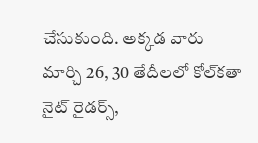చేసుకుంది. అక్కడ వారు మార్చి 26, 30 తేదీలలో కోల్‌కతా నైట్ రైడర్స్,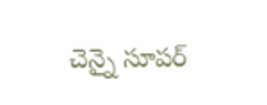చెన్నై సూపర్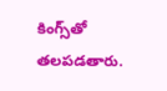కింగ్స్‌తో తలపడతారు.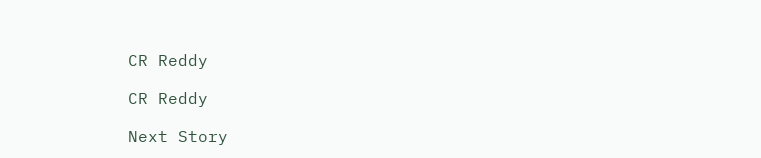CR Reddy

CR Reddy

Next Story